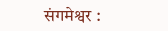संगमेश्वर :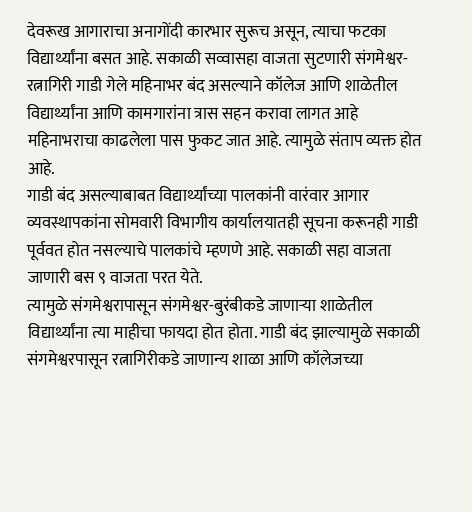देवरूख आगाराचा अनागोंदी कारभार सुरूच असून, त्याचा फटका विद्यार्थ्यांना बसत आहे. सकाळी सव्वासहा वाजता सुटणारी संगमेश्वर-रत्नागिरी गाडी गेले महिनाभर बंद असल्याने कॉलेज आणि शाळेतील विद्यार्थ्यांना आणि कामगारांना त्रास सहन करावा लागत आहे महिनाभराचा काढलेला पास फुकट जात आहे. त्यामुळे संताप व्यक्त होत आहे.
गाडी बंद असल्याबाबत विद्यार्थ्यांच्या पालकांनी वारंवार आगार व्यवस्थापकांना सोमवारी विभागीय कार्यालयातही सूचना करूनही गाडी पूर्ववत होत नसल्याचे पालकांचे म्हणणे आहे. सकाळी सहा वाजता जाणारी बस ९ वाजता परत येते.
त्यामुळे संगमेश्वरापासून संगमेश्वर-बुरंबीकडे जाणाऱ्या शाळेतील विद्यार्थ्यांना त्या माहीचा फायदा होत होता. गाडी बंद झाल्यामुळे सकाळी संगमेश्वरपासून रत्नागिरीकडे जाणान्य शाळा आणि कॉलेजच्या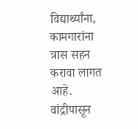विद्यार्थ्यांना, कामगारांना त्रास सहन करावा लागत आहे.
वांद्रीपासून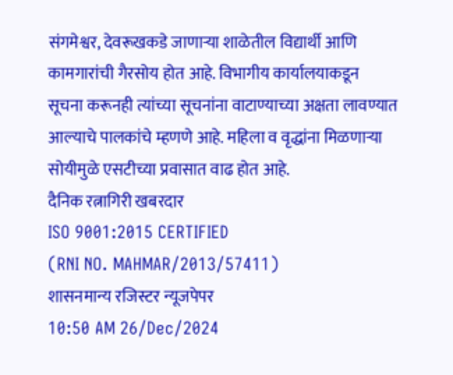संगमेश्वर, देवरूखकडे जाणाऱ्या शाळेतील विद्यार्थी आणि कामगारांची गैरसोय होत आहे. विभागीय कार्यालयाकडून सूचना करूनही त्यांच्या सूचनांना वाटाण्याच्या अक्षता लावण्यात आल्याचे पालकांचे म्हणणे आहे. महिला व वृद्धांना मिळणाऱ्या सोयीमुळे एसटीच्या प्रवासात वाढ होत आहे.
दैनिक रत्नागिरी खबरदार
ISO 9001:2015 CERTIFIED
(RNI NO. MAHMAR/2013/57411)
शासनमान्य रजिस्टर न्यूजपेपर
10:50 AM 26/Dec/2024